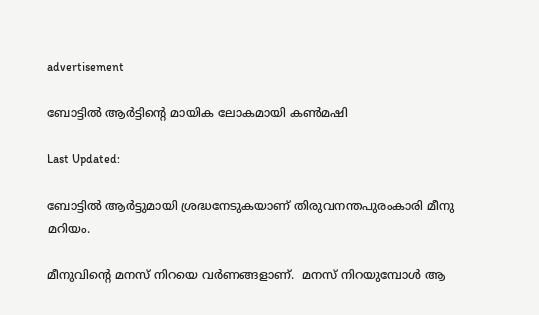advertisement

ബോട്ടിൽ ആർട്ടിന്റെ മായിക ലോകമായി കൺമഷി

Last Updated:

ബോട്ടിൽ ആർട്ടുമായി ശ്രദ്ധനേടുകയാണ് തിരുവനന്തപുരംകാരി മീനു മറിയം.

മീനുവിന്റെ മനസ് നിറയെ വർണങ്ങളാണ്.  മനസ് നിറയുമ്പോൾ ആ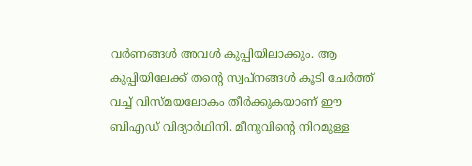വർണങ്ങൾ അവൾ കുപ്പിയിലാക്കും. ആ കുപ്പിയിലേക്ക് തന്റെ സ്വപ്നങ്ങൾ കൂടി ചേർത്ത് വച്ച് വിസ്മയലോകം തീർക്കുകയാണ് ഈ ബിഎഡ് വിദ്യാർഥിനി. മീനുവിന്റെ നിറമുള്ള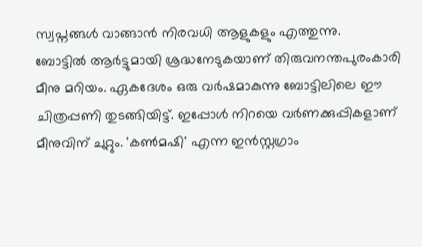സ്വപ്നങ്ങൾ വാങ്ങാൻ നിരവധി ആളുകളും എത്തുന്നു.
ബോട്ടിൽ ആർട്ടുമായി ശ്രദ്ധനേടുകയാണ് തിരുവനന്തപുരംകാരി മീനു മറിയം. ഏകദേശം ഒരു വർഷമാകുന്നു ബോട്ടിലിലെ ഈ ചിത്രപ്പണി തുടങ്ങിയിട്ട്. ഇപ്പോൾ നിറയെ വർണക്കുപ്പികളാണ് മീനുവിന് ചുറ്റും. 'കൺമഷി' എന്ന ഇൻസ്റ്റഗ്രാം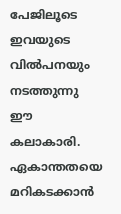പേജിലൂടെ ഇവയുടെ വിൽപനയും നടത്തുന്നു ഈ കലാകാരി.
ഏകാന്തതയെ മറികടക്കാൻ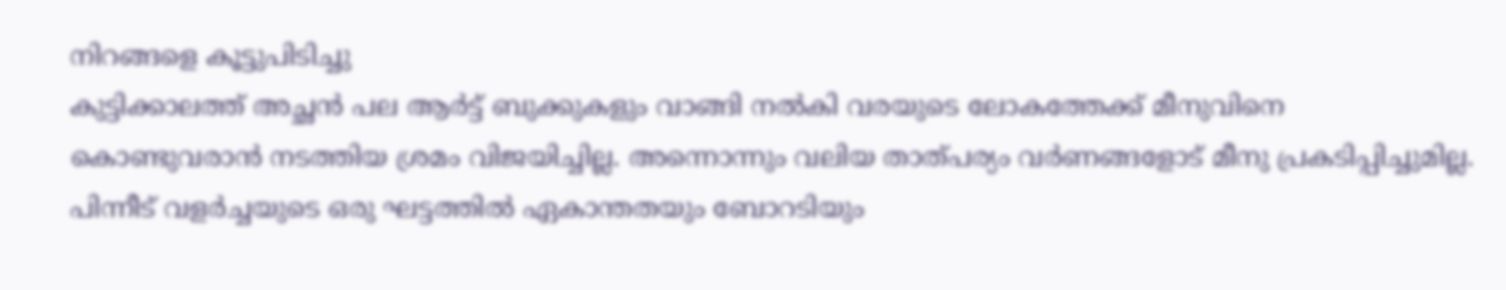നിറങ്ങളെ കൂട്ടുപിടിച്ചു
കുട്ടിക്കാലത്ത് അച്ഛൻ പല ആർട്ട് ബുക്കുകളും വാങ്ങി നൽകി വരയുടെ ലോകത്തേക്ക് മീനുവിനെ കൊണ്ടുവരാൻ നടത്തിയ ശ്രമം വിജയിച്ചില്ല. അന്നൊന്നും വലിയ താത്പര്യം വർണങ്ങളോട് മീനു പ്രകടിപ്പിച്ചുമില്ല. പിന്നീട് വളർച്ചയുടെ ഒരു ഘട്ടത്തിൽ ഏകാന്തതയും ബോറടിയും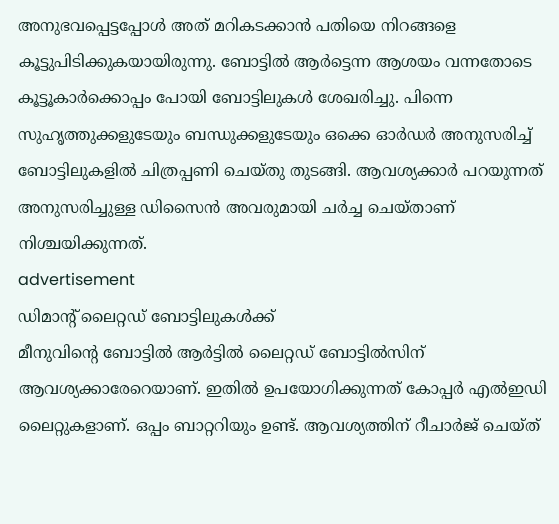അനുഭവപ്പെട്ടപ്പോൾ അത് മറികടക്കാൻ പതിയെ നിറങ്ങളെ കൂട്ടുപിടിക്കുകയായിരുന്നു. ബോട്ടിൽ ആർട്ടെന്ന ആശയം വന്നതോടെ കൂട്ടൂകാർക്കൊപ്പം പോയി ബോട്ടിലുകൾ ശേഖരിച്ചു. പിന്നെ സുഹൃത്തുക്കളുടേയും ബന്ധുക്കളുടേയും ഒക്കെ ഓർഡർ അനുസരിച്ച് ബോട്ടിലുകളിൽ ചിത്രപ്പണി ചെയ്തു തുടങ്ങി. ആവശ്യക്കാർ പറയുന്നത് അനുസരിച്ചുള്ള ഡിസൈൻ അവരുമായി ചർച്ച ചെയ്താണ് നിശ്ചയിക്കുന്നത്.
advertisement
ഡിമാന്റ് ലൈറ്റഡ് ബോട്ടിലുകൾക്ക്
മീനുവിന്റെ ബോട്ടിൽ ആർട്ടിൽ ലൈറ്റഡ് ബോട്ടിൽസിന് ആവശ്യക്കാരേറെയാണ്. ഇതിൽ ഉപയോഗിക്കുന്നത് കോപ്പർ എൽഇഡി ലൈറ്റുകളാണ്. ഒപ്പം ബാറ്ററിയും ഉണ്ട്. ആവശ്യത്തിന് റീചാർജ് ചെയ്ത്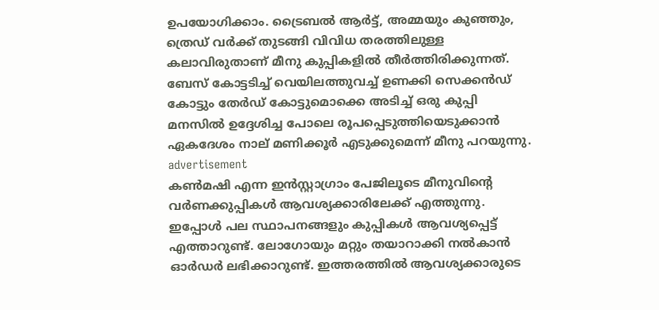ഉപയോഗിക്കാം. ട്രൈബൽ ആർട്ട്, അമ്മയും കുഞ്ഞും, ത്രെഡ് വർക്ക് തുടങ്ങി വിവിധ തരത്തിലുള്ള കലാവിരുതാണ് മീനു കുപ്പികളിൽ തീർത്തിരിക്കുന്നത്. ബേസ് കോട്ടടിച്ച് വെയിലത്തുവച്ച് ഉണക്കി സെക്കൻഡ് കോട്ടും തേർഡ് കോട്ടുമൊക്കെ അടിച്ച് ഒരു കുപ്പി മനസിൽ ഉദ്ദേശിച്ച പോലെ രൂപപ്പെടുത്തിയെടുക്കാൻ ഏകദേശം നാല് മണിക്കൂർ എടുക്കുമെന്ന് മീനു പറയുന്നു.
advertisement
കൺമഷി എന്ന ഇൻസ്റ്റാഗ്രാം പേജിലൂടെ മീനുവിന്റെ വർണക്കുപ്പികൾ ആവശ്യക്കാരിലേക്ക് എത്തുന്നു. ഇപ്പോൾ പല സ്ഥാപനങ്ങളും കുപ്പികൾ ആവശ്യപ്പെട്ട് എത്താറുണ്ട്. ലോഗോയും മറ്റും തയാറാക്കി നൽകാൻ ഓർഡർ ലഭിക്കാറുണ്ട്. ഇത്തരത്തിൽ ആവശ്യക്കാരുടെ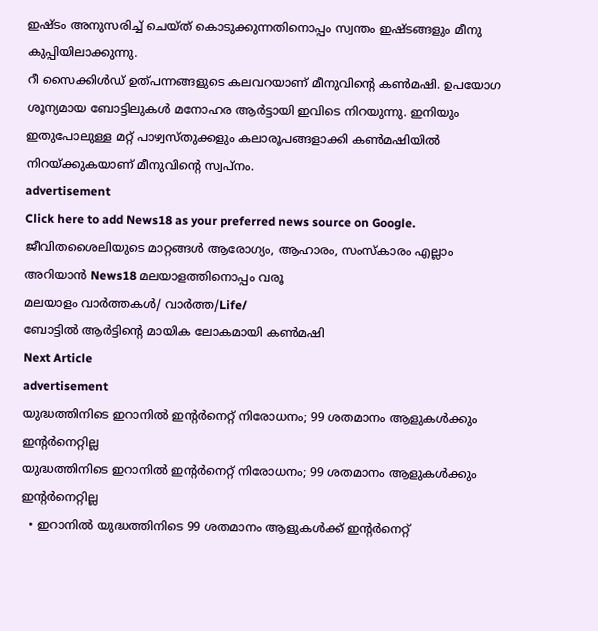ഇഷ്ടം അനുസരിച്ച് ചെയ്ത് കൊടുക്കുന്നതിനൊപ്പം സ്വന്തം ഇഷ്ടങ്ങളും മീനു കുപ്പിയിലാക്കുന്നു.
റീ സൈക്കിൾഡ് ഉത്പന്നങ്ങളുടെ കലവറയാണ് മീനുവിന്റെ കൺമഷി. ഉപയോഗ ശൂന്യമായ ബോട്ടിലുകൾ മനോഹര ആർട്ടായി ഇവിടെ നിറയുന്നു. ഇനിയും ഇതുപോലുള്ള മറ്റ് പാഴ്വസ്തുക്കളും കലാരൂപങ്ങളാക്കി കൺമഷിയിൽ നിറയ്ക്കുകയാണ് മീനുവിന്റെ സ്വപ്നം.
advertisement
Click here to add News18 as your preferred news source on Google.
ജീവിതശൈലിയുടെ മാറ്റങ്ങൾ ആരോഗ്യം, ആഹാരം, സംസ്കാരം എല്ലാം അറിയാൻ News18 മലയാളത്തിനൊപ്പം വരൂ
മലയാളം വാർത്തകൾ/ വാർത്ത/Life/
ബോട്ടിൽ ആർട്ടിന്റെ മായിക ലോകമായി കൺമഷി
Next Article
advertisement
യുദ്ധത്തിനിടെ ഇറാനിൽ ഇന്റർനെറ്റ് നിരോധനം; 99 ശതമാനം ആളുകൾക്കും ഇന്റർനെറ്റില്ല
യുദ്ധത്തിനിടെ ഇറാനിൽ ഇന്റർനെറ്റ് നിരോധനം; 99 ശതമാനം ആളുകൾക്കും ഇന്റർനെറ്റില്ല
  • ഇറാനിൽ യുദ്ധത്തിനിടെ 99 ശതമാനം ആളുകൾക്ക് ഇന്റർനെറ്റ്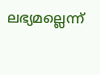ലഭ്യമല്ലെന്ന്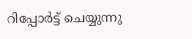റിപ്പോർട്ട് ചെയ്യുന്നു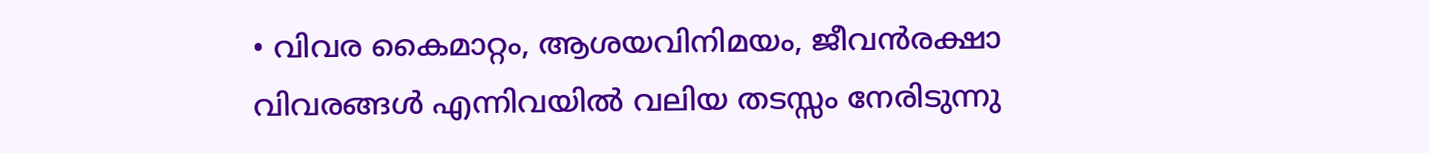• വിവര കൈമാറ്റം, ആശയവിനിമയം, ജീവൻരക്ഷാ വിവരങ്ങൾ എന്നിവയിൽ വലിയ തടസ്സം നേരിടുന്നു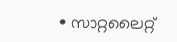• സാറ്റലൈറ്റ്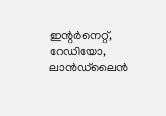ഇന്റർനെറ്റ്, റേഡിയോ, ലാൻഡ്‌ലൈൻ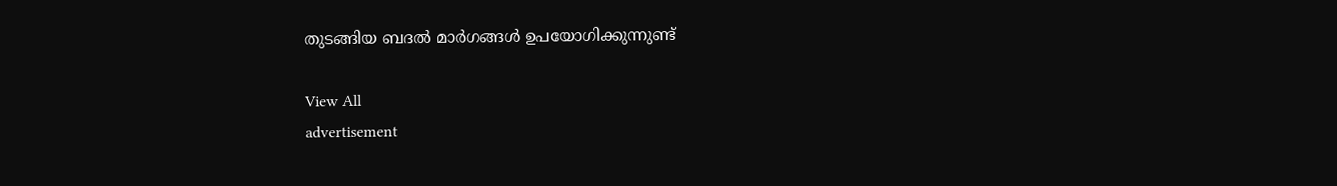തുടങ്ങിയ ബദൽ മാർഗങ്ങൾ ഉപയോഗിക്കുന്നുണ്ട്

View All
advertisement